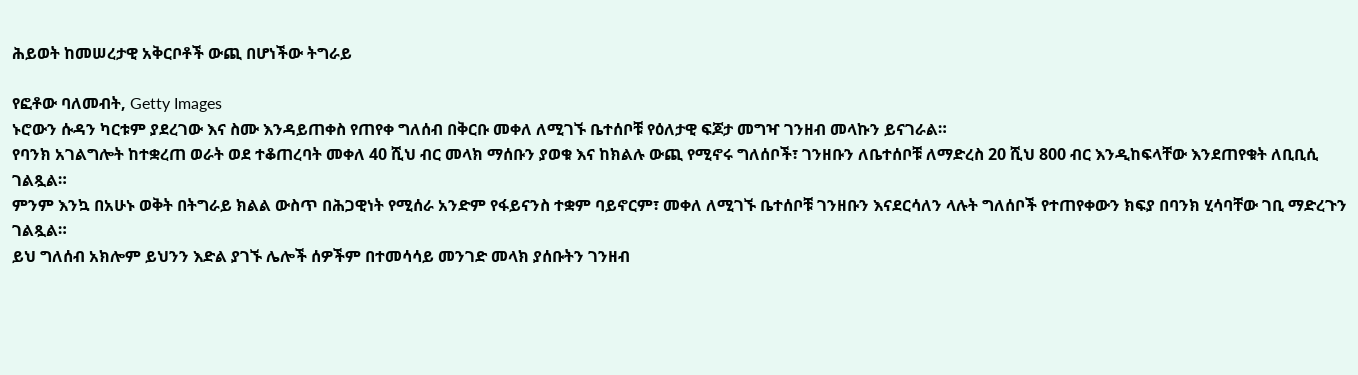ሕይወት ከመሠረታዊ አቅርቦቶች ውጪ በሆነችው ትግራይ

የፎቶው ባለመብት, Getty Images
ኑሮውን ሱዳን ካርቱም ያደረገው እና ስሙ እንዳይጠቀስ የጠየቀ ግለሰብ በቅርቡ መቀለ ለሚገኙ ቤተሰቦቹ የዕለታዊ ፍጆታ መግዣ ገንዘብ መላኩን ይናገራል።
የባንክ አገልግሎት ከተቋረጠ ወራት ወደ ተቆጠረባት መቀለ 40 ሺህ ብር መላክ ማሰቡን ያወቁ እና ከክልሉ ውጪ የሚኖሩ ግለሰቦች፣ ገንዘቡን ለቤተሰቦቹ ለማድረስ 20 ሺህ 800 ብር እንዲከፍላቸው እንደጠየቁት ለቢቢሲ ገልጿል።
ምንም እንኳ በአሁኑ ወቅት በትግራይ ክልል ውስጥ በሕጋዊነት የሚሰራ አንድም የፋይናንስ ተቋም ባይኖርም፣ መቀለ ለሚገኙ ቤተሰቦቹ ገንዘቡን እናደርሳለን ላሉት ግለሰቦች የተጠየቀውን ክፍያ በባንክ ሂሳባቸው ገቢ ማድረጉን ገልጿል።
ይህ ግለሰብ አክሎም ይህንን እድል ያገኙ ሌሎች ሰዎችም በተመሳሳይ መንገድ መላክ ያሰቡትን ገንዘብ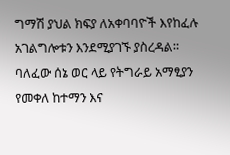ግማሽ ያህል ክፍያ ለአቀባባዮች እየከፈሉ አገልግሎቱን እንደሚያገኙ ያስረዳል።
ባለፈው ሰኔ ወር ላይ የትግራይ አማፂያን የመቀለ ከተማን እና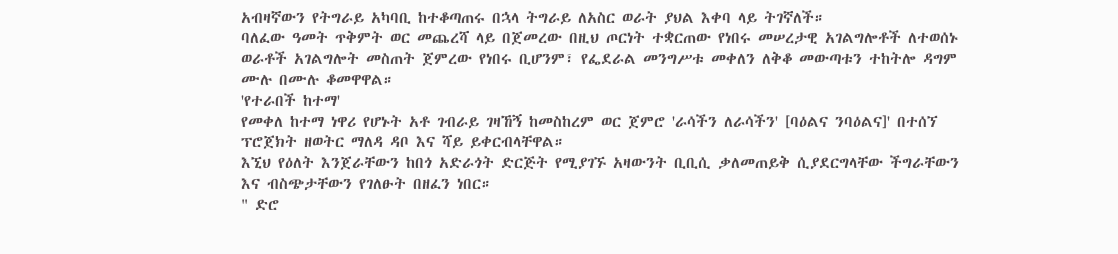አብዛኛውን የትግራይ አካባቢ ከተቆጣጠሩ በኋላ ትግራይ ለአስር ወራት ያህል እቀባ ላይ ትገኛለች።
ባለፈው ዓመት ጥቅምት ወር መጨረሻ ላይ በጀመረው በዚህ ጦርነት ተቋርጠው የነበሩ መሠረታዊ አገልግሎቶች ለተወሰኑ ወራቶች አገልግሎት መስጠት ጀምረው የነበሩ ቢሆንም፣ የፌደራል መንግሥቱ መቀለን ለቅቆ መውጣቱን ተከትሎ ዳግም ሙሉ በሙሉ ቆመዋዋል።
'የተራበች ከተማ'
የመቀለ ከተማ ነዋሪ የሆኑት አቶ ገብራይ ገዛኸኝ ከመስከረም ወር ጀምሮ 'ራሳችን ለራሳችን' [ባዕልና ንባዕልና]' በተሰኘ ፕሮጀክት ዘወትር ማለዳ ዳቦ እና ሻይ ይቀርብላቸዋል።
እኚህ የዕለት እንጀራቸውን ከበጎ አድራጎት ድርጅት የሚያገኙ አዛውንት ቢቢሲ ቃለመጠይቅ ሲያደርግላቸው ችግራቸውን እና ብስጭታቸውን የገለፁት በዘፈን ነበር።
" ድሮ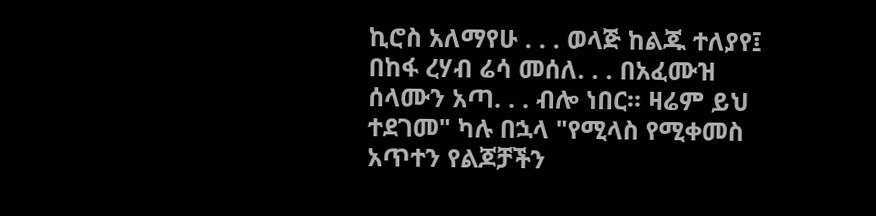ኪሮስ አለማየሁ . . . ወላጅ ከልጁ ተለያየ፤ በከፋ ረሃብ ሬሳ መሰለ. . . በአፈሙዝ ሰላሙን አጣ. . . ብሎ ነበር። ዛሬም ይህ ተደገመ" ካሉ በኋላ "የሚላስ የሚቀመስ አጥተን የልጆቻችን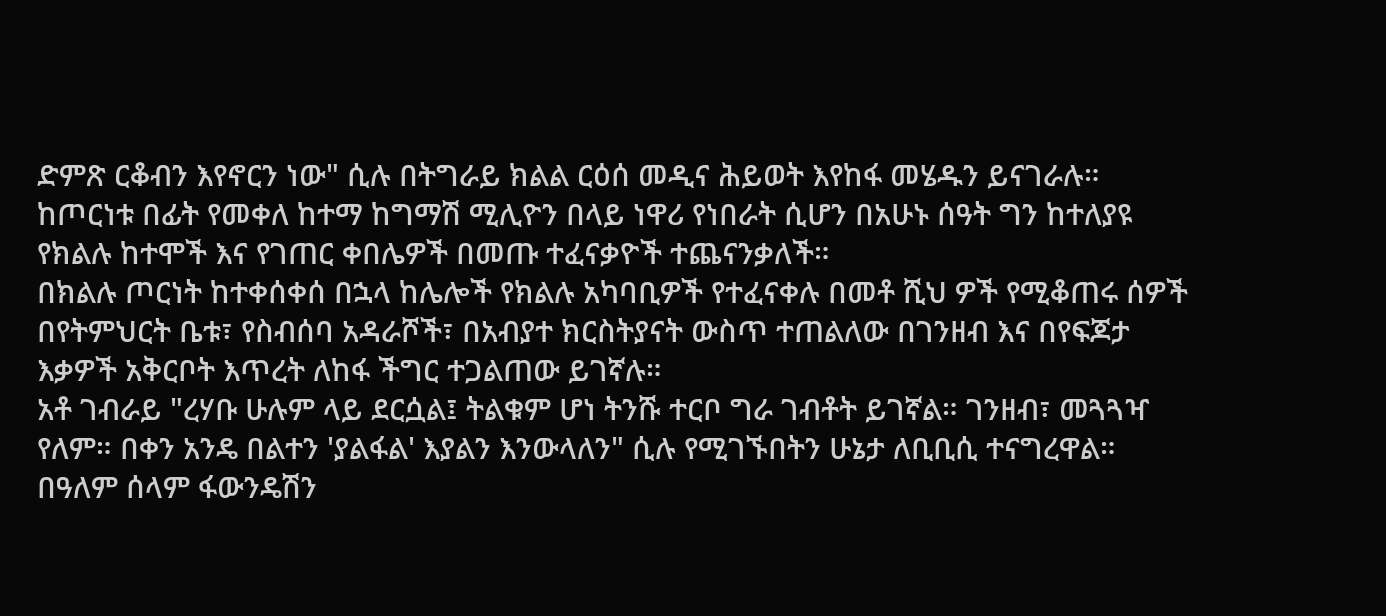ድምጽ ርቆብን እየኖርን ነው" ሲሉ በትግራይ ክልል ርዕሰ መዲና ሕይወት እየከፋ መሄዱን ይናገራሉ።
ከጦርነቱ በፊት የመቀለ ከተማ ከግማሽ ሚሊዮን በላይ ነዋሪ የነበራት ሲሆን በአሁኑ ሰዓት ግን ከተለያዩ የክልሉ ከተሞች እና የገጠር ቀበሌዎች በመጡ ተፈናቃዮች ተጨናንቃለች።
በክልሉ ጦርነት ከተቀሰቀሰ በኋላ ከሌሎች የክልሉ አካባቢዎች የተፈናቀሉ በመቶ ሺህ ዎች የሚቆጠሩ ሰዎች በየትምህርት ቤቱ፣ የስብሰባ አዳራሾች፣ በአብያተ ክርስትያናት ውስጥ ተጠልለው በገንዘብ እና በየፍጆታ እቃዎች አቅርቦት እጥረት ለከፋ ችግር ተጋልጠው ይገኛሉ።
አቶ ገብራይ "ረሃቡ ሁሉም ላይ ደርሷል፤ ትልቁም ሆነ ትንሹ ተርቦ ግራ ገብቶት ይገኛል። ገንዘብ፣ መጓጓዣ የለም። በቀን አንዴ በልተን 'ያልፋል' እያልን እንውላለን" ሲሉ የሚገኙበትን ሁኔታ ለቢቢሲ ተናግረዋል።
በዓለም ሰላም ፋውንዴሽን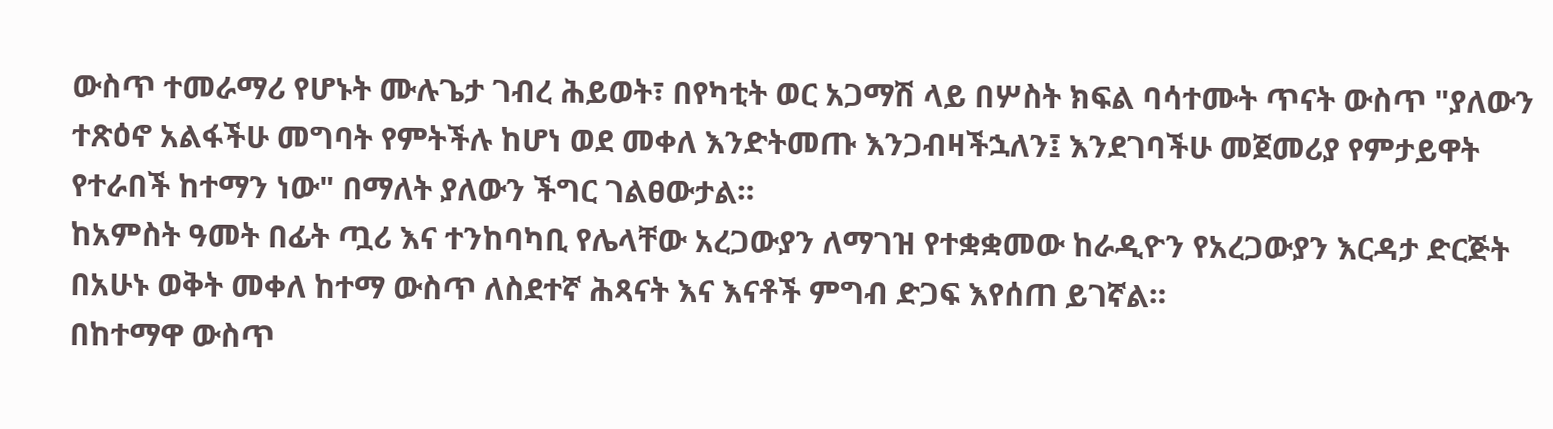ውስጥ ተመራማሪ የሆኑት ሙሉጌታ ገብረ ሕይወት፣ በየካቲት ወር አጋማሽ ላይ በሦስት ክፍል ባሳተሙት ጥናት ውስጥ "ያለውን ተጽዕኖ አልፋችሁ መግባት የምትችሉ ከሆነ ወደ መቀለ እንድትመጡ እንጋብዛችኋለን፤ እንደገባችሁ መጀመሪያ የምታይዋት የተራበች ከተማን ነው" በማለት ያለውን ችግር ገልፀውታል።
ከአምስት ዓመት በፊት ጧሪ እና ተንከባካቢ የሌላቸው አረጋውያን ለማገዝ የተቋቋመው ከራዲዮን የአረጋውያን እርዳታ ድርጅት በአሁኑ ወቅት መቀለ ከተማ ውስጥ ለስደተኛ ሕጻናት እና እናቶች ምግብ ድጋፍ እየሰጠ ይገኛል።
በከተማዋ ውስጥ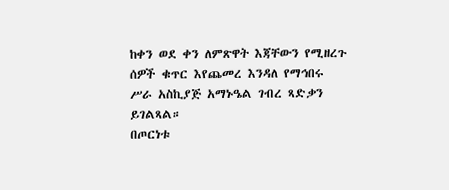ከቀን ወደ ቀን ለምጽዋት እጃቸውን የሚዘረጉ ሰዎች ቁጥር እየጨመረ እንዳለ የማኅበሩ ሥራ አስኪያጅ አማኑዔል ገብረ ጻድቃን ይገልጻል።
በጦርነቱ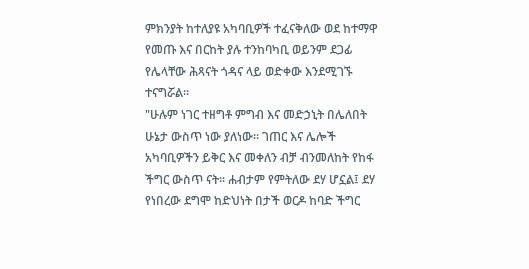ምክንያት ከተለያዩ አካባቢዎች ተፈናቅለው ወደ ከተማዋ የመጡ እና በርከት ያሉ ተንከባካቢ ወይንም ደጋፊ የሌላቸው ሕጻናት ጎዳና ላይ ወድቀው እንደሚገኙ ተናግሯል።
"ሁሉም ነገር ተዘግቶ ምግብ እና መድኃኒት በሌለበት ሁኔታ ውስጥ ነው ያለነው። ገጠር እና ሌሎች አካባቢዎችን ይቅር እና መቀለን ብቻ ብንመለከት የከፋ ችግር ውስጥ ናት። ሐብታም የምትለው ደሃ ሆኗል፤ ደሃ የነበረው ደግሞ ከድህነት በታች ወርዶ ከባድ ችግር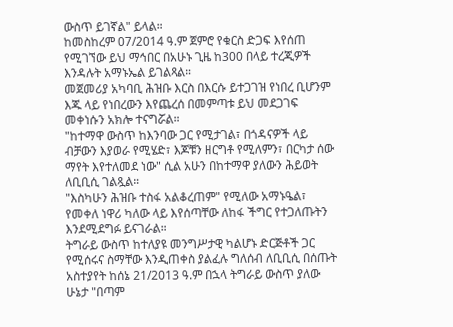ውስጥ ይገኛል" ይላል።
ከመስከረም 07/2014 ዓ.ም ጀምሮ የቁርስ ድጋፍ እየሰጠ የሚገኘው ይህ ማኅበር በአሁኑ ጊዜ ከ300 በላይ ተረጂዎች እንዳሉት አማኑኤል ይገልጻል።
መጀመሪያ አካባቢ ሕዝቡ እርስ በእርሱ ይተጋገዝ የነበረ ቢሆንም እጁ ላይ የነበረውን እየጨረሰ በመምጣቱ ይህ መደጋገፍ መቀነሱን አክሎ ተናግሯል።
"ከተማዋ ውስጥ ከእንባው ጋር የሚታገል፣ በጎዳናዎች ላይ ብቻውን እያወራ የሚሄድ፣ እጆቹን ዘርግቶ የሚለምን፣ በርካታ ሰው ማየት እየተለመደ ነው" ሲል አሁን በከተማዋ ያለውን ሕይወት ለቢቢሲ ገልጿል።
"እስካሁን ሕዝቡ ተስፋ አልቆረጠም" የሚለው አማኑዔል፣ የመቀለ ነዋሪ ካለው ላይ እየሰጣቸው ለከፋ ችግር የተጋለጡትን እንደሚደግፉ ይናገራል።
ትግራይ ውስጥ ከተለያዩ መንግሥታዊ ካልሆኑ ድርጅቶች ጋር የሚሰሩና ስማቸው እንዲጠቀስ ያልፈሉ ግለሰብ ለቢቢሲ በሰጡት አስተያየት ከሰኔ 21/2013 ዓ.ም በኋላ ትግራይ ውስጥ ያለው ሁኔታ "በጣም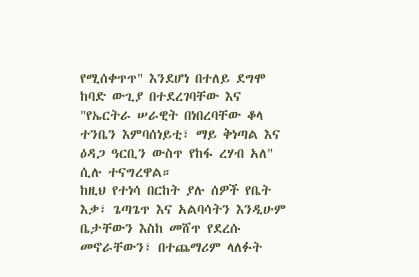የሚሰቀጥጥ" እንደሆነ በተለይ ደግሞ ከባድ ውጊያ በተደረገባቸው እና "የኤርትራ ሠራዊት በነበረባቸው ቆላ ተንቤን እምባሰነይቲ፣ ማይ ቅነጣል እና ዕዳጋ ዓርቢን ውስጥ የከፋ ረሃብ አለ" ሲሉ ተናግረዋል።
ከዚህ የተነሳ በርከት ያሉ ሰዎች የቤት እቃ፣ ጌጣጌጥ እና አልባሳትን እንዲሁም ቤታቸውን እስከ መሸጥ የደረሱ መኖራቸውን፣ በተጨማሪም ላለፉት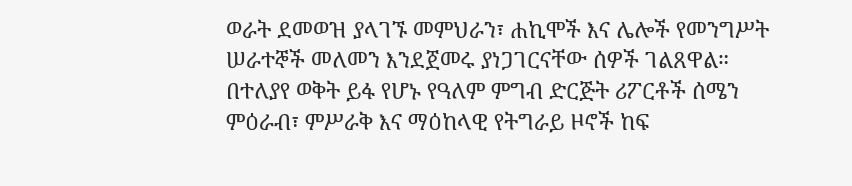ወራት ደመወዝ ያላገኙ መምህራን፣ ሐኪሞች እና ሌሎች የመንግሥት ሠራተኞች መለመን እንደጀመሩ ያነጋገርናቸው ሰዎች ገልጸዋል።
በተለያየ ወቅት ይፋ የሆኑ የዓለም ምግብ ድርጅት ሪፖርቶች ሰሜን ምዕራብ፣ ምሥራቅ እና ማዕከላዊ የትግራይ ዞኖች ከፍ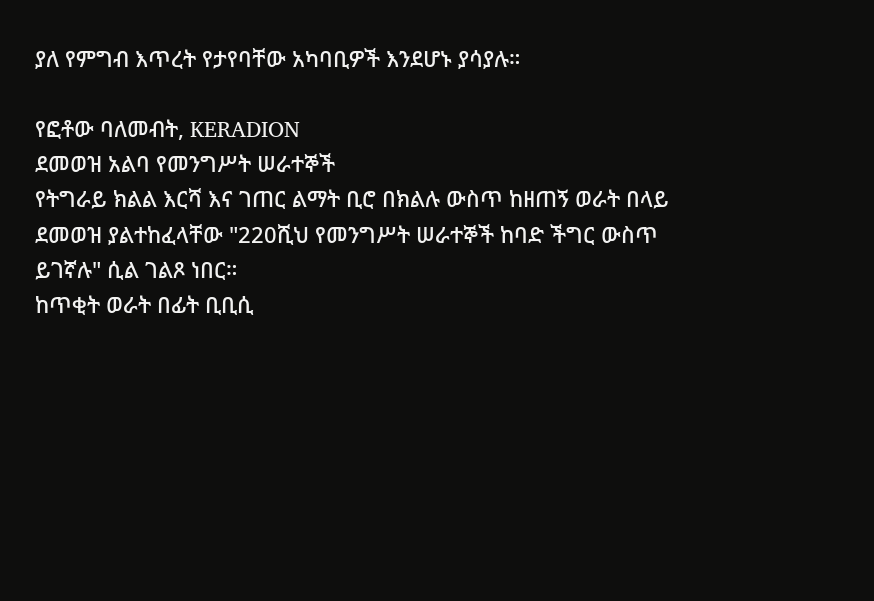ያለ የምግብ እጥረት የታየባቸው አካባቢዎች እንደሆኑ ያሳያሉ።

የፎቶው ባለመብት, KERADION
ደመወዝ አልባ የመንግሥት ሠራተኞች
የትግራይ ክልል እርሻ እና ገጠር ልማት ቢሮ በክልሉ ውስጥ ከዘጠኝ ወራት በላይ ደመወዝ ያልተከፈላቸው "220ሺህ የመንግሥት ሠራተኞች ከባድ ችግር ውስጥ ይገኛሉ" ሲል ገልጾ ነበር።
ከጥቂት ወራት በፊት ቢቢሲ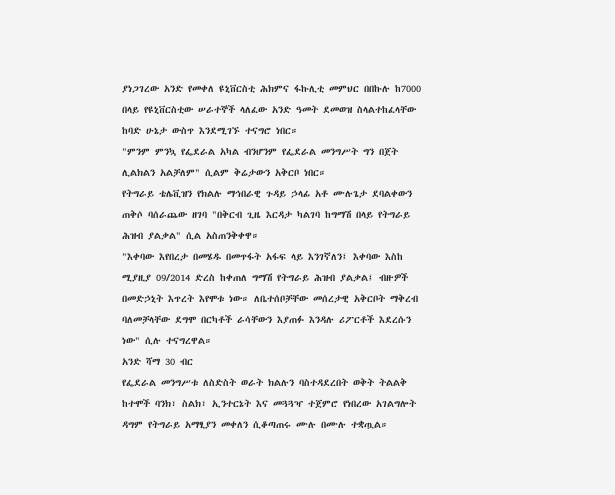ያነጋገረው አንድ የመቀለ ዩኒቨርስቲ ሕክምና ፋኩሊቲ መምህር በበኩሉ ከ7000 በላይ የዩኒቨርስቲው ሠራተኞች ላለፈው አንድ ዓመት ደመወዝ ስላልተከፈላቸው ከባድ ሁኔታ ውስጥ እንደሚገኙ ተናግሮ ነበር።
"ምንም ምንኳ የፌደራል አካል ብንሆንም የፌደራል መንግሥት ግን በጀት ሊልክልን አልቻለም" ሲልም ቅሬታውን አቅርቦ ነበር።
የትግራይ ቴሌቪዝን የክልሉ ማኅበራዊ ጉዳይ ኃላፊ አቶ ሙሉጌታ ደባልቀውን ጠቅሶ ባሰራጨው ዘገባ "በቅርብ ጊዜ እርዳታ ካልገባ ከግማሽ በላይ የትግራይ ሕዝብ ያልቃል" ሲል አስጠንቅቀዋ።
"እቀባው እየበረታ በመሄዱ በመጥፋት አፋፍ ላይ እንገኛለን፤ እቀባው እስከ ሚያዚያ 09/2014 ድረስ ከቀጠለ ግማሽ የትግራይ ሕዝብ ያልቃል፤ ብዙዎች በመድኃኒት እጥረት እየሞቱ ነው። ለቤተሰቦቻቸው መሰረታዊ አቅርቦት ማቅረብ ባለመቻላቸው ደግሞ በርካቶች ራሳቸውን እያጠፉ እንዳሉ ሪፖርቶች እደረሱን ነው" ሲሉ ተናግረዋል።
አንድ ሻማ 30 ብር
የፌደራል መንግሥቱ ለስድስት ወራት ክልሉን ባስተዳደረበት ወቅት ትልልቅ ከተሞች ባንክ፣ ስልክ፣ ኢንተርኔት እና መጓጓዣ ተጀምሮ የነበረው አገልግሎት ዳግም የትግራይ አማፂያን መቀለን ሲቆጣጠሩ ሙሉ በሙሉ ተቋጧል።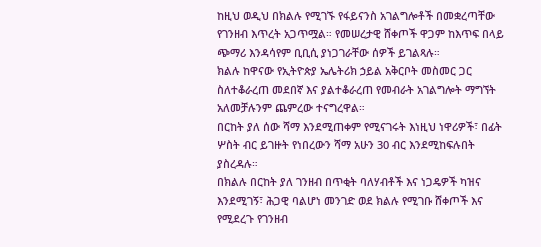ከዚህ ወዲህ በክልሉ የሚገኙ የፋይናንስ አገልግሎቶች በመቋረጣቸው የገንዘብ እጥረት አጋጥሟል። የመሠረታዊ ሸቀጦች ዋጋም ከእጥፍ በላይ ጭማሪ እንዳሳየም ቢቢሲ ያነጋገራቸው ሰዎች ይገልጻሉ።
ክልሉ ከዋናው የኢትዮጵያ ኤሌትሪክ ኃይል አቅርቦት መስመር ጋር ስለተቆራረጠ መደበኛ እና ያልተቆራረጠ የመብራት አገልግሎት ማግኘት አለመቻሉንም ጨምረው ተናግረዋል።
በርከት ያለ ሰው ሻማ እንደሚጠቀም የሚናገሩት እነዚህ ነዋሪዎች፣ በፊት ሦስት ብር ይገዙት የነበረውን ሻማ አሁን 30 ብር እንደሚከፍሉበት ያስረዳሉ።
በክልሉ በርከት ያለ ገንዘብ በጥቂት ባለሃብቶች እና ነጋዴዎች ካዝና እንደሚገኝ፣ ሕጋዊ ባልሆነ መንገድ ወደ ክልሉ የሚገቡ ሸቀጦች እና የሚደረጉ የገንዘብ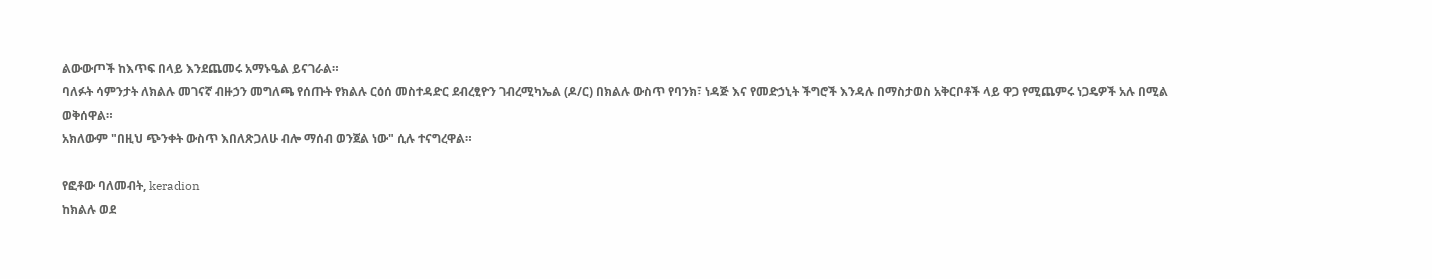ልውውጦች ከእጥፍ በላይ እንደጨመሩ አማኑዔል ይናገራል።
ባለፉት ሳምንታት ለክልሉ መገናኛ ብዙኃን መግለጫ የሰጡት የክልሉ ርዕሰ መስተዳድር ደብረፂዮን ገብረሚካኤል (ዶ/ር) በክልሉ ውስጥ የባንክ፣ ነዳጅ እና የመድኃኒት ችግሮች እንዳሉ በማስታወስ አቅርቦቶች ላይ ዋጋ የሚጨምሩ ነጋዴዎች አሉ በሚል ወቅሰዋል።
አክለውም "በዚህ ጭንቀት ውስጥ እበለጽጋለሁ ብሎ ማሰብ ወንጀል ነው" ሲሉ ተናግረዋል።

የፎቶው ባለመብት, keradion
ከክልሉ ወደ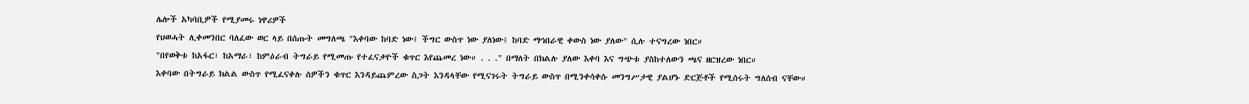ሌሎች አካባቢዎች የሚያመሩ ነዋሪዎች
የህወሓት ሊቀመንበር ባለፈው ወር ላይ በሰጡት መግለጫ "እቀባው ከባድ ነው፤ ችግር ውስጥ ነው ያለነው፤ ከባድ ማኅበራዊ ቀውስ ነው ያለው" ሲሉ ተናግረው ነበር።
"በየወቅቱ ከአፋር፣ ከአማራ፣ ከምዕራብ ትግራይ የሚመጡ የተፈናቃዮች ቁጥር እየጨመረ ነው። . . ." በማለት በክልሉ ያለው እቀባ እና ግጭቱ ያስከተለውን ጫና ዘርዝረው ነበር።
እቀባው በትግራይ ክልል ውስጥ የሚፈናቀሉ ሰዎችን ቁጥር እንዳይጨምረው ስጋት እንዳላቸው የሚናገሩት ትግራይ ውስጥ በሚንቀሳቀሱ መንግሥታዊ ያልሆኑ ድርጅቶች የሚሰሩት ግለሰብ ናቸው።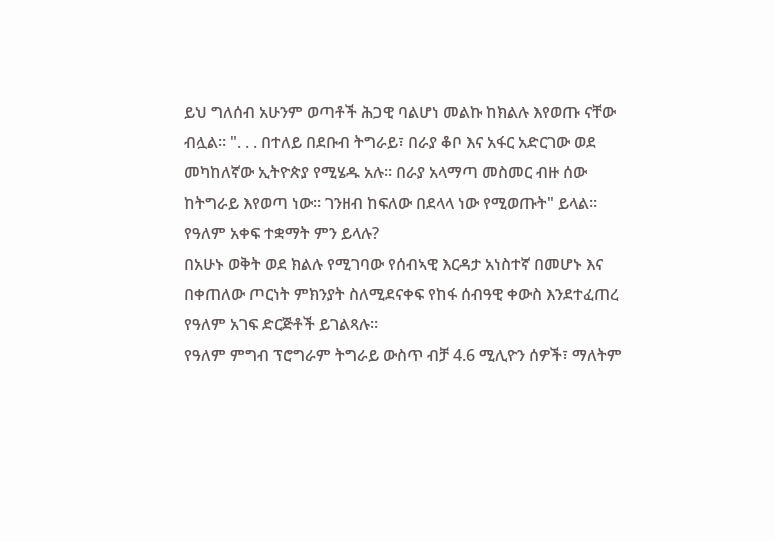ይህ ግለሰብ አሁንም ወጣቶች ሕጋዊ ባልሆነ መልኩ ከክልሉ እየወጡ ናቸው ብሏል። ". . . በተለይ በደቡብ ትግራይ፣ በራያ ቆቦ እና አፋር አድርገው ወደ መካከለኛው ኢትዮጵያ የሚሄዱ አሉ። በራያ አላማጣ መስመር ብዙ ሰው ከትግራይ እየወጣ ነው። ገንዘብ ከፍለው በደላላ ነው የሚወጡት" ይላል።
የዓለም አቀፍ ተቋማት ምን ይላሉ?
በአሁኑ ወቅት ወደ ክልሉ የሚገባው የሰብኣዊ እርዳታ አነስተኛ በመሆኑ እና በቀጠለው ጦርነት ምክንያት ስለሚደናቀፍ የከፋ ሰብዓዊ ቀውስ እንደተፈጠረ የዓለም አገፍ ድርጅቶች ይገልጻሉ።
የዓለም ምግብ ፕሮግራም ትግራይ ውስጥ ብቻ 4.6 ሚሊዮን ሰዎች፣ ማለትም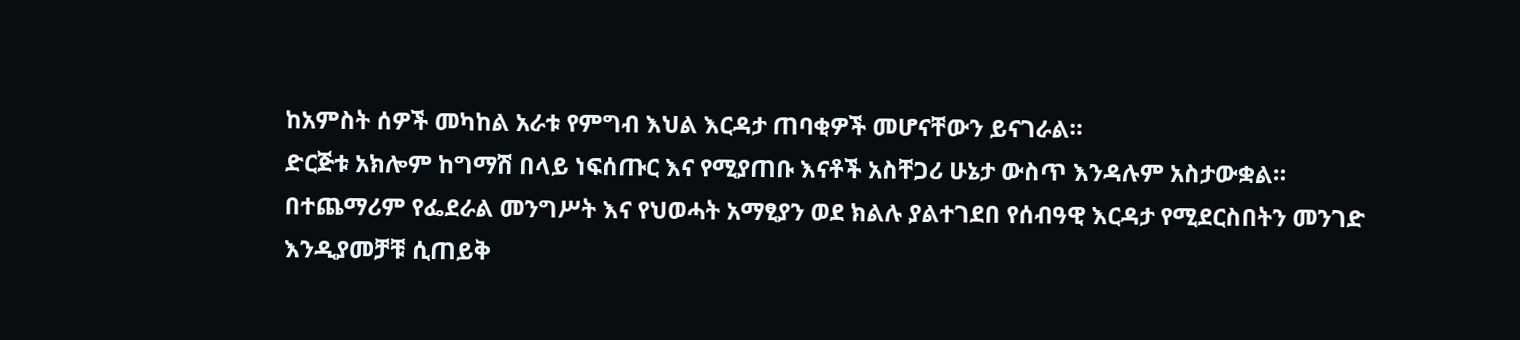ከአምስት ሰዎች መካከል አራቱ የምግብ እህል እርዳታ ጠባቂዎች መሆናቸውን ይናገራል።
ድርጅቱ አክሎም ከግማሽ በላይ ነፍሰጡር እና የሚያጠቡ እናቶች አስቸጋሪ ሁኔታ ውስጥ እንዳሉም አስታውቋል።
በተጨማሪም የፌደራል መንግሥት እና የህወሓት አማፂያን ወደ ክልሉ ያልተገደበ የሰብዓዊ እርዳታ የሚደርስበትን መንገድ እንዲያመቻቹ ሲጠይቅ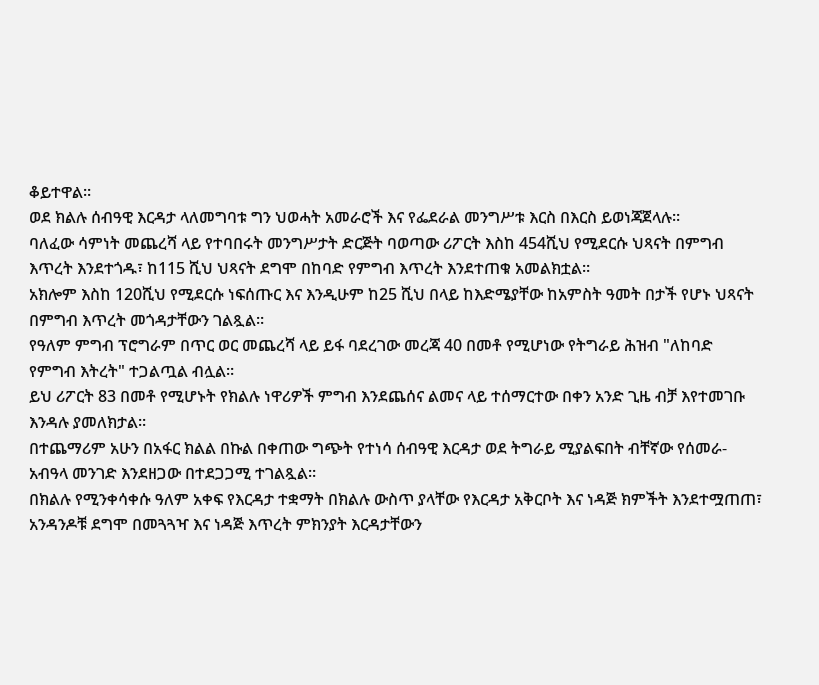ቆይተዋል።
ወደ ክልሉ ሰብዓዊ እርዳታ ላለመግባቱ ግን ህወሓት አመራሮች እና የፌደራል መንግሥቱ እርስ በእርስ ይወነጃጀላሉ።
ባለፈው ሳምነት መጨረሻ ላይ የተባበሩት መንግሥታት ድርጅት ባወጣው ሪፖርት እስከ 454ሺህ የሚደርሱ ህጻናት በምግብ እጥረት እንደተጎዱ፣ ከ115 ሺህ ህጻናት ደግሞ በከባድ የምግብ እጥረት እንደተጠቁ አመልክቷል።
አክሎም እስከ 120ሺህ የሚደርሱ ነፍሰጡር እና እንዲሁም ከ25 ሺህ በላይ ከእድሜያቸው ከአምስት ዓመት በታች የሆኑ ህጻናት በምግብ እጥረት መጎዳታቸውን ገልጿል።
የዓለም ምግብ ፕሮግራም በጥር ወር መጨረሻ ላይ ይፋ ባደረገው መረጃ 40 በመቶ የሚሆነው የትግራይ ሕዝብ "ለከባድ የምግብ እትረት" ተጋልጧል ብሏል።
ይህ ሪፖርት 83 በመቶ የሚሆኑት የክልሉ ነዋሪዎች ምግብ እንደጨሰና ልመና ላይ ተሰማርተው በቀን አንድ ጊዜ ብቻ እየተመገቡ እንዳሉ ያመለክታል።
በተጨማሪም አሁን በአፋር ክልል በኩል በቀጠው ግጭት የተነሳ ሰብዓዊ እርዳታ ወደ ትግራይ ሚያልፍበት ብቸኛው የሰመራ-አብዓላ መንገድ እንደዘጋው በተደጋጋሚ ተገልጿል።
በክልሉ የሚንቀሳቀሱ ዓለም አቀፍ የእርዳታ ተቋማት በክልሉ ውስጥ ያላቸው የእርዳታ አቅርቦት እና ነዳጅ ክምችት እንደተሟጠጠ፣ አንዳንዶቹ ደግሞ በመጓጓዣ እና ነዳጅ እጥረት ምክንያት እርዳታቸውን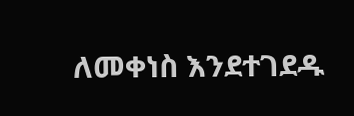ለመቀነስ እንደተገደዱ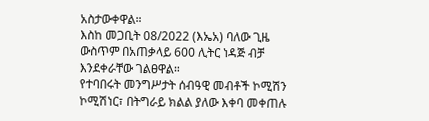አስታውቀዋል።
እስከ መጋቢት 08/2022 (እኤአ) ባለው ጊዜ ውስጥም በአጠቃላይ 600 ሊትር ነዳጅ ብቻ እንደቀራቸው ገልፀዋል።
የተባበሩት መንግሥታት ሰብዓዊ መብቶች ኮሚሽን ኮሚሽነር፣ በትግራይ ክልል ያለው እቀባ መቀጠሉ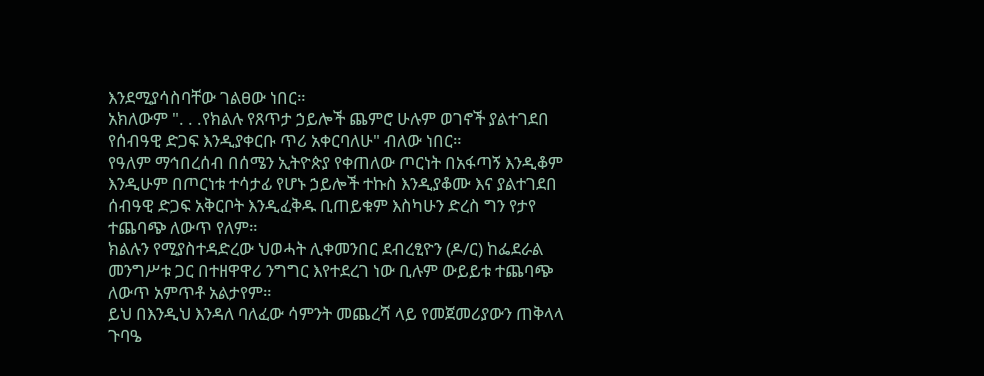እንደሚያሳስባቸው ገልፀው ነበር።
አክለውም ". . .የክልሉ የጸጥታ ኃይሎች ጨምሮ ሁሉም ወገኖች ያልተገደበ የሰብዓዊ ድጋፍ እንዲያቀርቡ ጥሪ አቀርባለሁ" ብለው ነበር።
የዓለም ማኅበረሰብ በሰሜን ኢትዮጵያ የቀጠለው ጦርነት በአፋጣኝ እንዲቆም እንዲሁም በጦርነቱ ተሳታፊ የሆኑ ኃይሎች ተኩስ እንዲያቆሙ እና ያልተገደበ ሰብዓዊ ድጋፍ አቅርቦት እንዲፈቅዱ ቢጠይቁም እስካሁን ድረስ ግን የታየ ተጨባጭ ለውጥ የለም።
ክልሉን የሚያስተዳድረው ህወሓት ሊቀመንበር ደብረፂዮን (ዶ/ር) ከፌደራል መንግሥቱ ጋር በተዘዋዋሪ ንግግር እየተደረገ ነው ቢሉም ውይይቱ ተጨባጭ ለውጥ አምጥቶ አልታየም።
ይህ በእንዲህ እንዳለ ባለፈው ሳምንት መጨረሻ ላይ የመጀመሪያውን ጠቅላላ ጉባዔ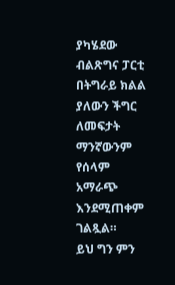ያካሄደው ብልጽግና ፓርቲ በትግራይ ክልል ያለውን ችግር ለመፍታት ማንኛውንም የሰላም አማራጭ እንደሚጠቀም ገልጿል።
ይህ ግን ምን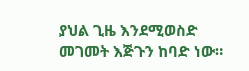ያህል ጊዜ እንደሚወስድ መገመት እጅጉን ከባድ ነው።